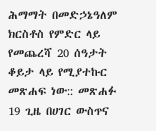ሕማማት በመድኃኔዓለም ክርስቶስ የምድር ላይ የመጨረሻ 20 ሰዓታት ቆይታ ላይ የሚያተኩር መጽሐፍ ነው:: መጽሐፉ 19 ጊዜ በሀገር ውስጥና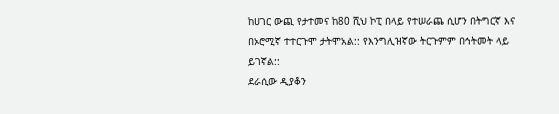ከሀገር ውጪ የታተመና ከ80 ሺህ ኮፒ በላይ የተሠራጨ ሲሆን በትግርኛ እና በኦሮሚኛ ተተርጉሞ ታትሞአል:: የእንግሊዝኛው ትርጉምም በኅትመት ላይ ይገኛል::
ደራሲው ዲያቆን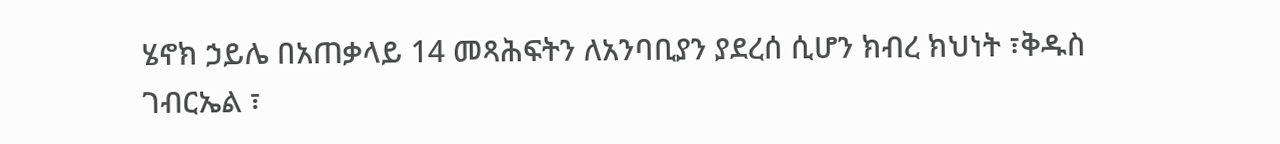ሄኖክ ኃይሌ በአጠቃላይ 14 መጻሕፍትን ለአንባቢያን ያደረሰ ሲሆን ክብረ ክህነት ፣ቅዱስ ገብርኤል ፣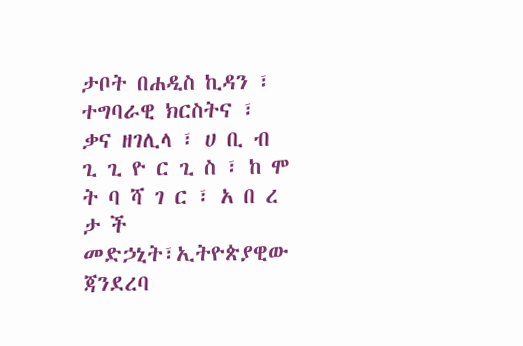ታቦት በሐዲስ ኪዳን ፣ ተግባራዊ ክርስትና ፣ ቃና ዘገሊላ ፣ ሀ ቢ ብ ጊ ጊ ዮ ር ጊ ስ ፣ ከ ሞ ት ባ ሻ ገ ር ፣ አ በ ረ ታ ች
መድኃኒት፣ኢትዮጵያዊው ጃንደረባ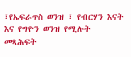፣የኤፍራጥስ ወንዝ ፣ የብርሃን እናት እና የግዮን ወንዝ የሚሉት መጻሕፍት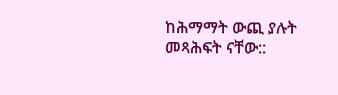ከሕማማት ውጪ ያሉት መጻሕፍት ናቸው::